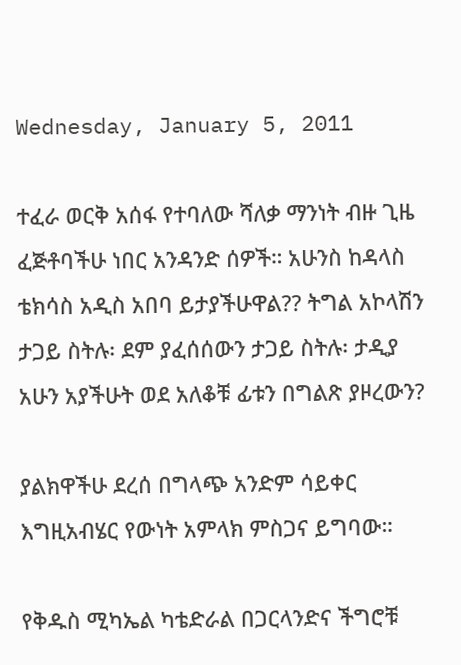Wednesday, January 5, 2011

ተፈራ ወርቅ አሰፋ የተባለው ሻለቃ ማንነት ብዙ ጊዜ ፈጅቶባችሁ ነበር አንዳንድ ሰዎች። አሁንስ ከዳላስ ቴክሳስ አዲስ አበባ ይታያችሁዋል?? ትግል አኮላሽን ታጋይ ስትሉ፡ ደም ያፈሰሰውን ታጋይ ስትሉ፡ ታዲያ አሁን አያችሁት ወደ አለቆቹ ፊቱን በግልጽ ያዞረውን?

ያልክዋችሁ ደረሰ በግላጭ አንድም ሳይቀር እግዚአብሄር የውነት አምላክ ምስጋና ይግባው።

የቅዱስ ሚካኤል ካቴድራል በጋርላንድና ችግሮቹ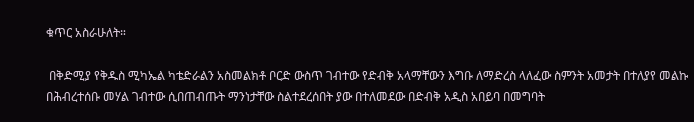ቁጥር አስራሁለት።

 በቅድሚያ የቅዱስ ሚካኤል ካቴድራልን አስመልክቶ ቦርድ ውስጥ ገብተው የድብቅ አላማቸውን እግቡ ለማድረስ ላለፈው ስምንት አመታት በተለያየ መልኩ በሕብረተሰቡ መሃል ገብተው ሲበጠብጡት ማንነታቸው ስልተደረሰበት ያው በተለመደው በድብቅ አዲስ አበይባ በመግባት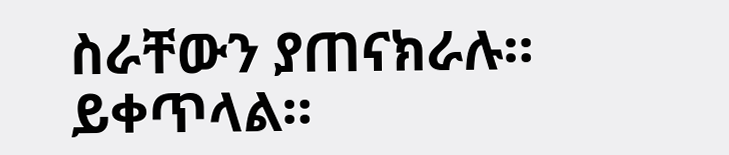ስራቸውን ያጠናክራሉ። ይቀጥላል።